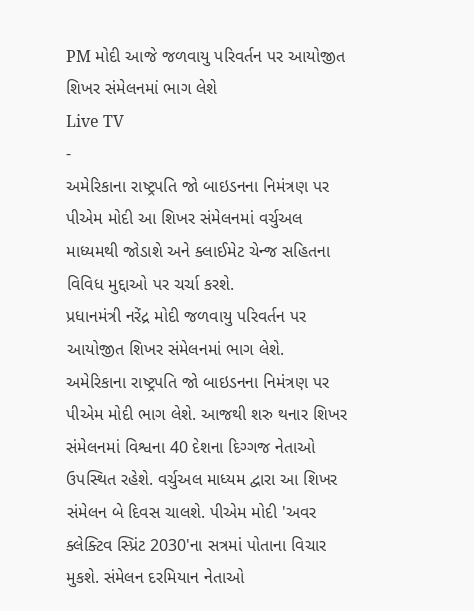PM મોદી આજે જળવાયુ પરિવર્તન પર આયોજીત શિખર સંમેલનમાં ભાગ લેશે
Live TV
-
અમેરિકાના રાષ્ટ્રપતિ જો બાઇડનના નિમંત્રણ પર પીએમ મોદી આ શિખર સંમેલનમાં વર્ચુઅલ માધ્યમથી જોડાશે અને ક્લાઈમેટ ચેન્જ સહિતના વિવિધ મુદ્દાઓ પર ચર્ચા કરશે.
પ્રધાનમંત્રી નરેંદ્ર મોદી જળવાયુ પરિવર્તન પર આયોજીત શિખર સંમેલનમાં ભાગ લેશે. અમેરિકાના રાષ્ટ્રપતિ જો બાઇડનના નિમંત્રણ પર પીએમ મોદી ભાગ લેશે. આજથી શરુ થનાર શિખર સંમેલનમાં વિશ્વના 40 દેશના દિગ્ગજ નેતાઓ ઉપસ્થિત રહેશે. વર્ચુઅલ માધ્યમ દ્વારા આ શિખર સંમેલન બે દિવસ ચાલશે. પીએમ મોદી 'અવર ક્લેક્ટિવ સ્પ્રિંટ 2030'ના સત્રમાં પોતાના વિચાર મુકશે. સંમેલન દરમિયાન નેતાઓ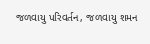જળવાયુ પરિવર્તન, જળવાયુ શમન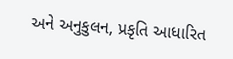અને અનુકુલન, પ્રકૃતિ આધારિત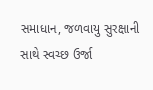સમાધાન, જળવાયુ સુરક્ષાની સાથે સ્વચ્છ ઉર્જા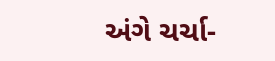અંગે ચર્ચા-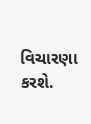વિચારણા કરશે.